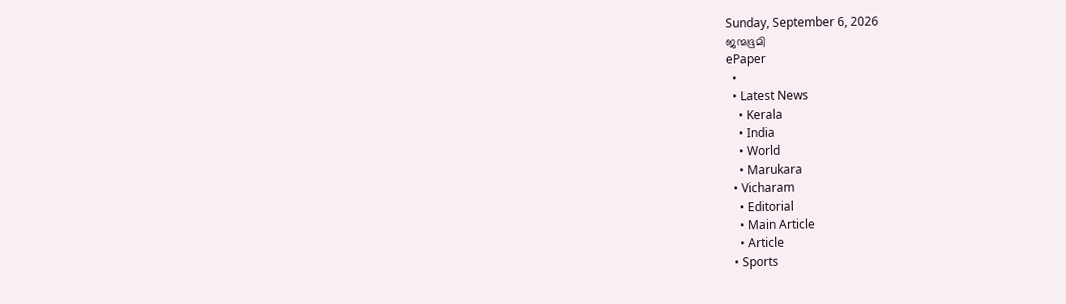Sunday, September 6, 2026
ജന്മഭൂമി
ePaper
  •
  • Latest News
    • Kerala
    • India
    • World
    • Marukara
  • Vicharam
    • Editorial
    • Main Article
    • Article
  • Sports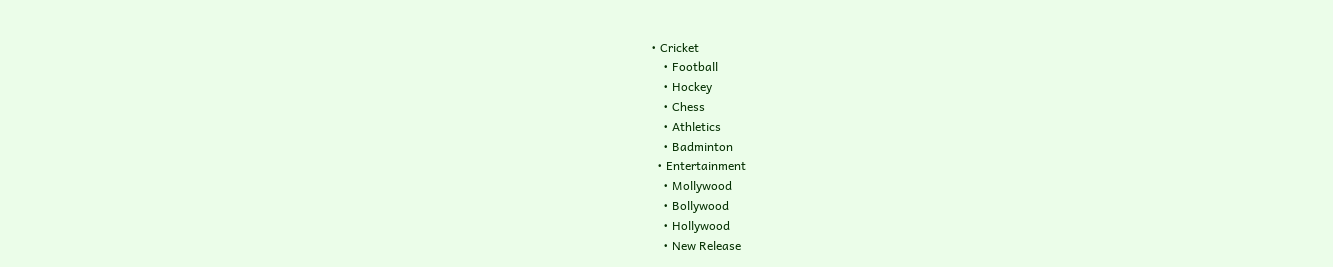• Cricket
    • Football
    • Hockey
    • Chess
    • Athletics
    • Badminton
  • Entertainment
    • Mollywood
    • Bollywood
    • Hollywood
    • New Release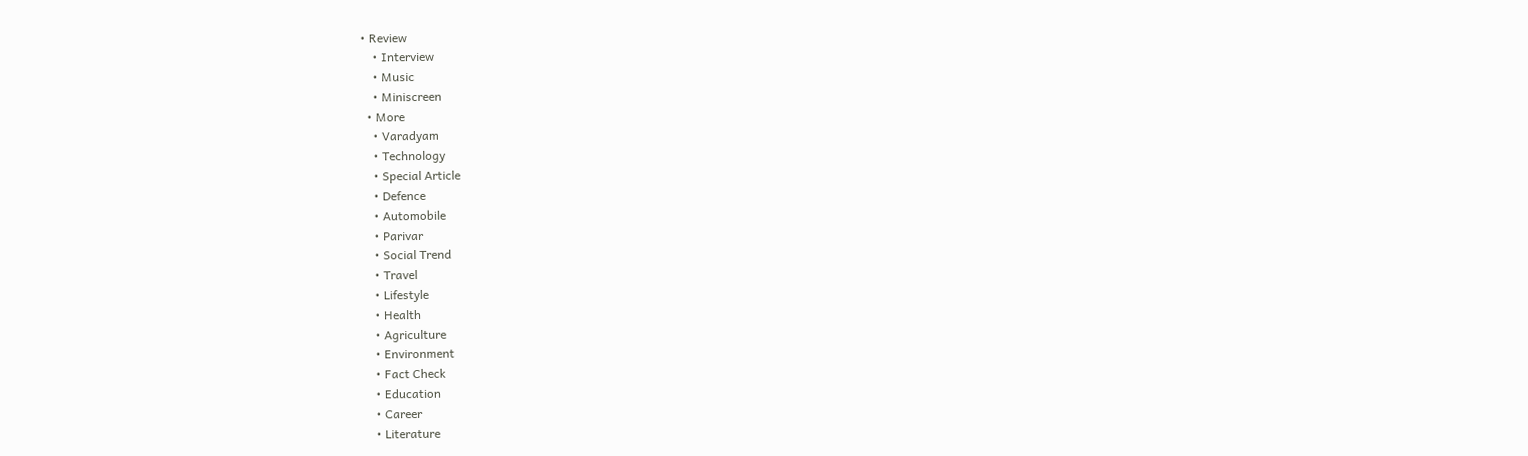• Review
    • Interview
    • Music
    • Miniscreen
  • More
    • Varadyam
    • Technology
    • Special Article
    • Defence
    • Automobile
    • Parivar
    • Social Trend
    • Travel
    • Lifestyle
    • Health
    • Agriculture
    • Environment
    • Fact Check
    • Education
    • Career
    • Literature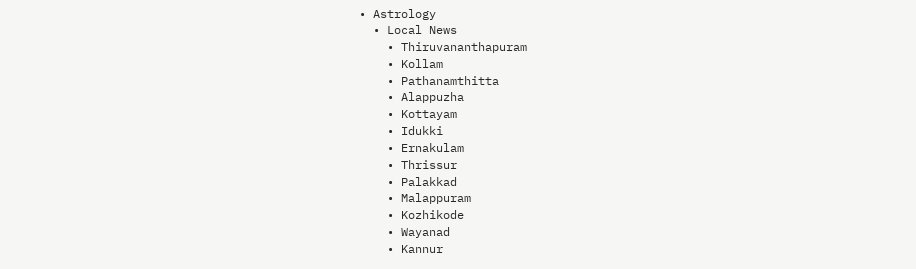• Astrology
  • Local News
    • Thiruvananthapuram
    • Kollam
    • Pathanamthitta
    • Alappuzha
    • Kottayam
    • Idukki
    • Ernakulam
    • Thrissur
    • Palakkad
    • Malappuram
    • Kozhikode
    • Wayanad
    • Kannur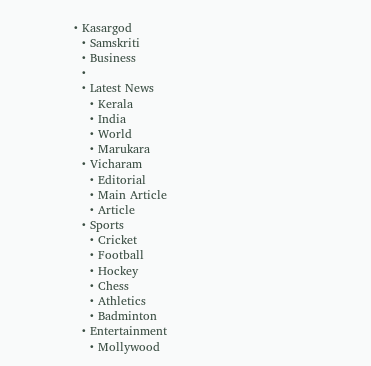• Kasargod
  • Samskriti
  • Business
  •
  • Latest News
    • Kerala
    • India
    • World
    • Marukara
  • Vicharam
    • Editorial
    • Main Article
    • Article
  • Sports
    • Cricket
    • Football
    • Hockey
    • Chess
    • Athletics
    • Badminton
  • Entertainment
    • Mollywood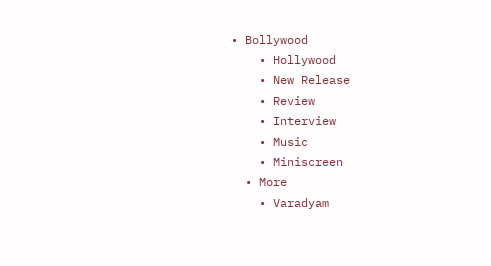• Bollywood
    • Hollywood
    • New Release
    • Review
    • Interview
    • Music
    • Miniscreen
  • More
    • Varadyam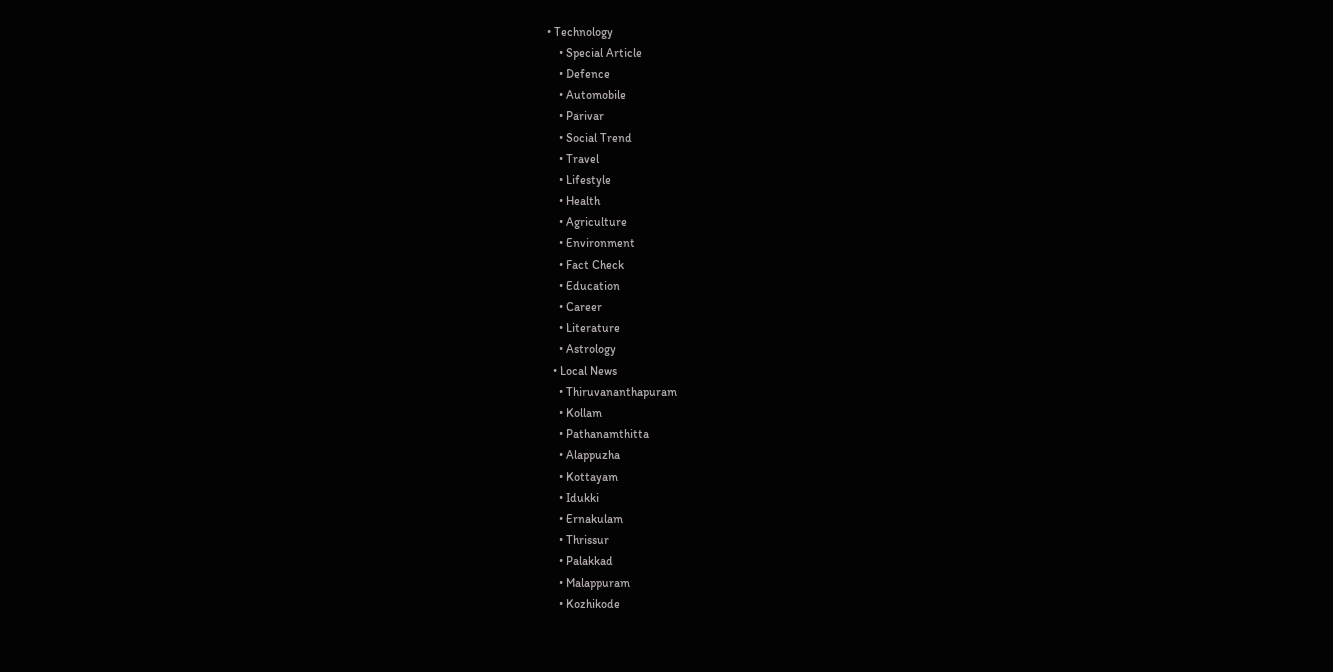• Technology
    • Special Article
    • Defence
    • Automobile
    • Parivar
    • Social Trend
    • Travel
    • Lifestyle
    • Health
    • Agriculture
    • Environment
    • Fact Check
    • Education
    • Career
    • Literature
    • Astrology
  • Local News
    • Thiruvananthapuram
    • Kollam
    • Pathanamthitta
    • Alappuzha
    • Kottayam
    • Idukki
    • Ernakulam
    • Thrissur
    • Palakkad
    • Malappuram
    • Kozhikode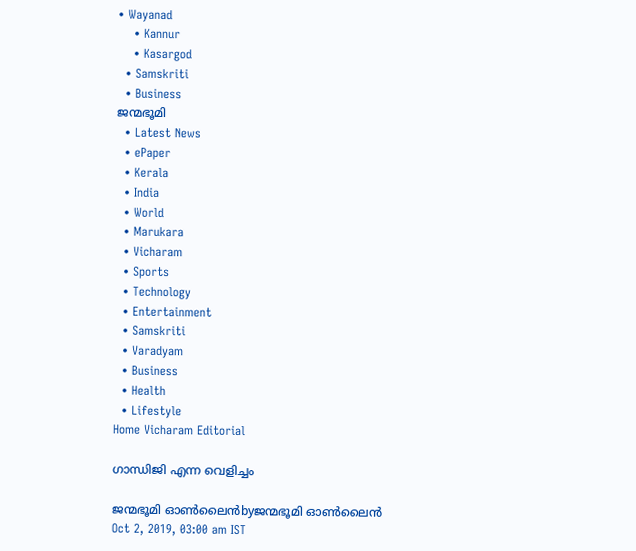• Wayanad
    • Kannur
    • Kasargod
  • Samskriti
  • Business
ജന്മഭൂമി
  • Latest News
  • ePaper
  • Kerala
  • India
  • World
  • Marukara
  • Vicharam
  • Sports
  • Technology
  • Entertainment
  • Samskriti
  • Varadyam
  • Business
  • Health
  • Lifestyle
Home Vicharam Editorial

ഗാന്ധിജി എന്ന വെളിച്ചം

ജന്മഭൂമി ഓണ്‍ലൈന്‍byജന്മഭൂമി ഓണ്‍ലൈന്‍
Oct 2, 2019, 03:00 am IST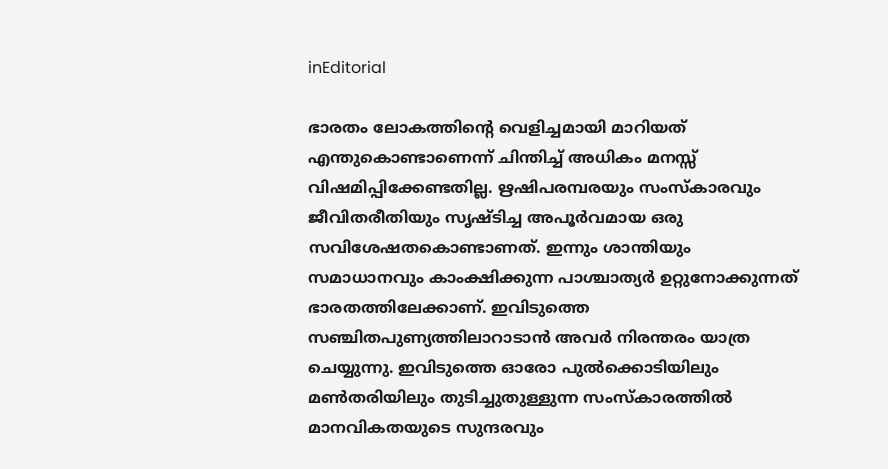inEditorial

ഭാരതം ലോകത്തിന്റെ വെളിച്ചമായി മാറിയത് എന്തുകൊണ്ടാണെന്ന് ചിന്തിച്ച് അധികം മനസ്സ് വിഷമിപ്പിക്കേണ്ടതില്ല. ഋഷിപരമ്പരയും സംസ്‌കാരവും ജീവിതരീതിയും സൃഷ്ടിച്ച അപൂര്‍വമായ ഒരു സവിശേഷതകൊണ്ടാണത്. ഇന്നും ശാന്തിയും സമാധാനവും കാംക്ഷിക്കുന്ന പാശ്ചാത്യര്‍ ഉറ്റുനോക്കുന്നത് ഭാരതത്തിലേക്കാണ്. ഇവിടുത്തെ സഞ്ചിതപുണ്യത്തിലാറാടാന്‍ അവര്‍ നിരന്തരം യാത്ര ചെയ്യുന്നു. ഇവിടുത്തെ ഓരോ പുല്‍ക്കൊടിയിലും മണ്‍തരിയിലും തുടിച്ചുതുള്ളുന്ന സംസ്‌കാരത്തില്‍ മാനവികതയുടെ സുന്ദരവും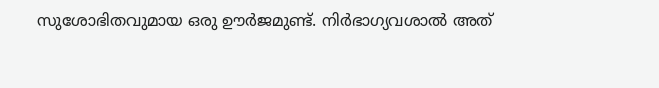സുശോഭിതവുമായ ഒരു ഊര്‍ജമുണ്ട്. നിര്‍ഭാഗ്യവശാല്‍ അത്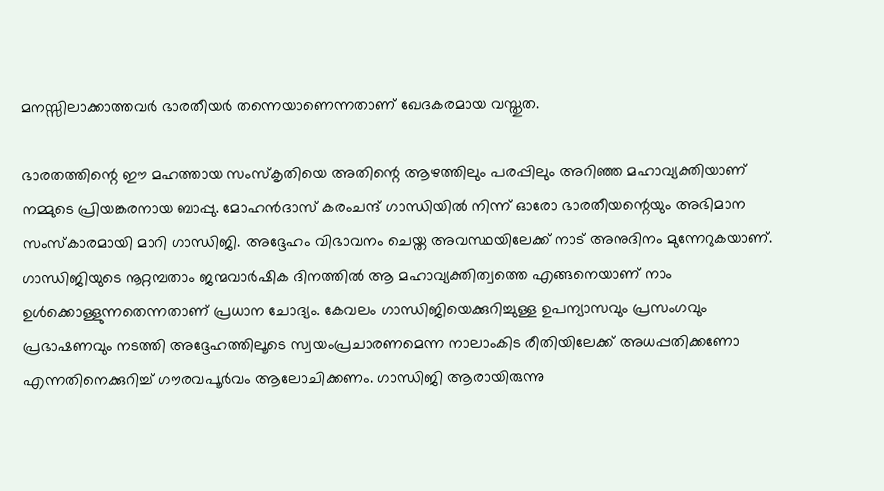മനസ്സിലാക്കാത്തവര്‍ ഭാരതീയര്‍ തന്നെയാണെന്നതാണ് ഖേദകരമായ വസ്തുത.

ഭാരതത്തിന്റെ ഈ മഹത്തായ സംസ്‌കൃതിയെ അതിന്റെ ആഴത്തിലും പരപ്പിലും അറിഞ്ഞ മഹാവ്യക്തിയാണ് നമ്മുടെ പ്രിയങ്കരനായ ബാപ്പു. മോഹന്‍ദാസ് കരംചന്ദ് ഗാന്ധിയില്‍ നിന്ന് ഓരോ ഭാരതീയന്റെയും അഭിമാന സംസ്‌കാരമായി മാറി ഗാന്ധിജി. അദ്ദേഹം വിഭാവനം ചെയ്ത അവസ്ഥയിലേക്ക് നാട് അനുദിനം മുന്നേറുകയാണ്. ഗാന്ധിജിയുടെ നൂറ്റമ്പതാം ജന്മവാര്‍ഷിക ദിനത്തില്‍ ആ മഹാവ്യക്തിത്വത്തെ എങ്ങനെയാണ് നാം ഉള്‍ക്കൊള്ളുന്നതെന്നതാണ് പ്രധാന ചോദ്യം. കേവലം ഗാന്ധിജിയെക്കുറിച്ചുള്ള ഉപന്യാസവും പ്രസംഗവും പ്രഭാഷണവും നടത്തി അദ്ദേഹത്തിലൂടെ സ്വയംപ്രചാരണമെന്ന നാലാംകിട രീതിയിലേക്ക് അധപ്പതിക്കണോ എന്നതിനെക്കുറിച്ച് ഗൗരവപൂര്‍വം ആലോചിക്കണം. ഗാന്ധിജി ആരായിരുന്നു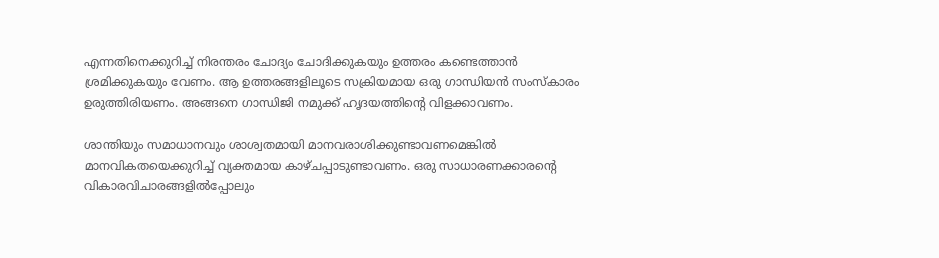എന്നതിനെക്കുറിച്ച് നിരന്തരം ചോദ്യം ചോദിക്കുകയും ഉത്തരം കണ്ടെത്താന്‍ ശ്രമിക്കുകയും വേണം. ആ ഉത്തരങ്ങളിലൂടെ സക്രിയമായ ഒരു ഗാന്ധിയന്‍ സംസ്‌കാരം ഉരുത്തിരിയണം. അങ്ങനെ ഗാന്ധിജി നമുക്ക് ഹൃദയത്തിന്റെ വിളക്കാവണം.

ശാന്തിയും സമാധാനവും ശാശ്വതമായി മാനവരാശിക്കുണ്ടാവണമെങ്കില്‍ മാനവികതയെക്കുറിച്ച് വ്യക്തമായ കാഴ്ചപ്പാടുണ്ടാവണം. ഒരു സാധാരണക്കാരന്റെ വികാരവിചാരങ്ങളില്‍പ്പോലും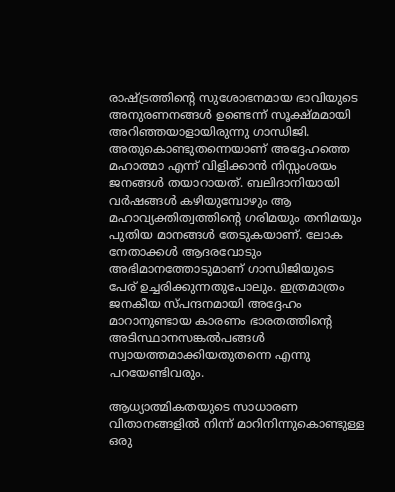രാഷ്‌ട്രത്തിന്റെ സുശോഭനമായ ഭാവിയുടെ അനുരണനങ്ങള്‍ ഉണ്ടെന്ന് സൂക്ഷ്മമായി അറിഞ്ഞയാളായിരുന്നു ഗാന്ധിജി. അതുകൊണ്ടുതന്നെയാണ് അദ്ദേഹത്തെ മഹാത്മാ എന്ന് വിളിക്കാന്‍ നിസ്സംശയം ജനങ്ങള്‍ തയാറായത്. ബലിദാനിയായി വര്‍ഷങ്ങള്‍ കഴിയുമ്പോഴും ആ മഹാവ്യക്തിത്വത്തിന്റെ ഗരിമയും തനിമയും പുതിയ മാനങ്ങള്‍ തേടുകയാണ്. ലോക നേതാക്കള്‍ ആദരവോടും അഭിമാനത്തോടുമാണ് ഗാന്ധിജിയുടെ പേര് ഉച്ചരിക്കുന്നതുപോലും. ഇത്രമാത്രം ജനകീയ സ്പന്ദനമായി അദ്ദേഹം മാറാനുണ്ടായ കാരണം ഭാരതത്തിന്റെ അടിസ്ഥാനസങ്കല്‍പങ്ങള്‍ സ്വായത്തമാക്കിയതുതന്നെ എന്നു പറയേണ്ടിവരും.

ആധ്യാത്മികതയുടെ സാധാരണ വിതാനങ്ങളില്‍ നിന്ന് മാറിനിന്നുകൊണ്ടുള്ള ഒരു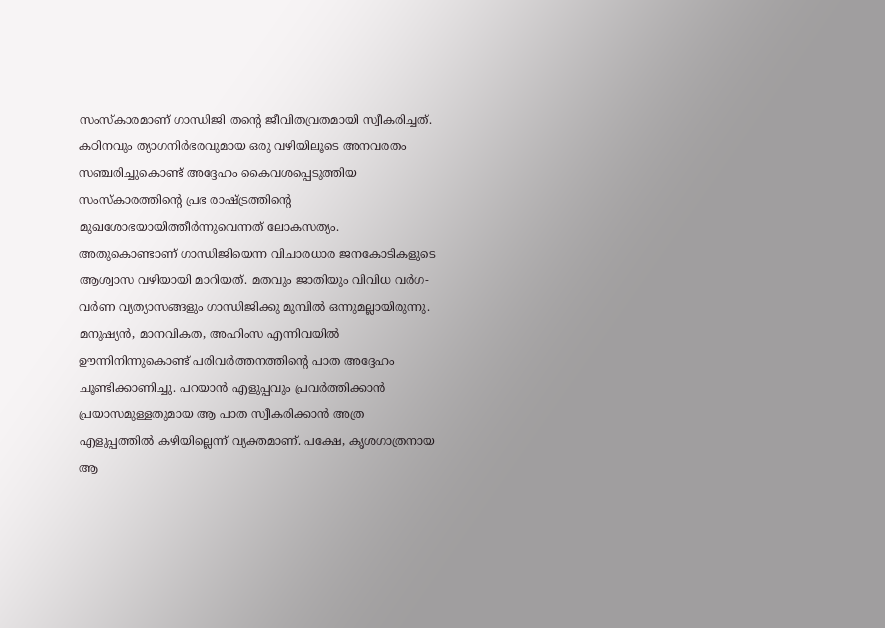സംസ്‌കാരമാണ് ഗാന്ധിജി തന്റെ ജീവിതവ്രതമായി സ്വീകരിച്ചത്. കഠിനവും ത്യാഗനിര്‍ഭരവുമായ ഒരു വഴിയിലൂടെ അനവരതം സഞ്ചരിച്ചുകൊണ്ട് അദ്ദേഹം കൈവശപ്പെടുത്തിയ സംസ്‌കാരത്തിന്റെ പ്രഭ രാഷ്‌ട്രത്തിന്റെ മുഖശോഭയായിത്തീര്‍ന്നുവെന്നത് ലോകസത്യം. അതുകൊണ്ടാണ് ഗാന്ധിജിയെന്ന വിചാരധാര ജനകോടികളുടെ ആശ്വാസ വഴിയായി മാറിയത്. മതവും ജാതിയും വിവിധ വര്‍ഗ-വര്‍ണ വ്യത്യാസങ്ങളും ഗാന്ധിജിക്കു മുമ്പില്‍ ഒന്നുമല്ലായിരുന്നു. മനുഷ്യന്‍, മാനവികത, അഹിംസ എന്നിവയില്‍ ഊന്നിനിന്നുകൊണ്ട് പരിവര്‍ത്തനത്തിന്റെ പാത അദ്ദേഹം ചൂണ്ടിക്കാണിച്ചു. പറയാന്‍ എളുപ്പവും പ്രവര്‍ത്തിക്കാന്‍ പ്രയാസമുള്ളതുമായ ആ പാത സ്വീകരിക്കാന്‍ അത്ര എളുപ്പത്തില്‍ കഴിയില്ലെന്ന് വ്യക്തമാണ്. പക്ഷേ, കൃശഗാത്രനായ ആ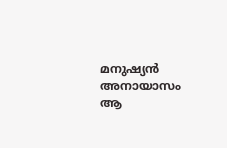മനുഷ്യന്‍ അനായാസം ആ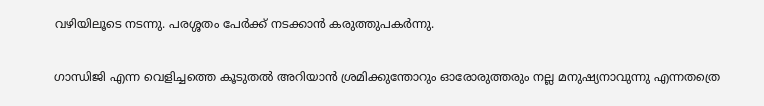വഴിയിലൂടെ നടന്നു. പരശ്ശതം പേര്‍ക്ക് നടക്കാന്‍ കരുത്തുപകര്‍ന്നു.

ഗാന്ധിജി എന്ന വെളിച്ചത്തെ കൂടുതല്‍ അറിയാന്‍ ശ്രമിക്കുന്തോറും ഓരോരുത്തരും നല്ല മനുഷ്യനാവുന്നു എന്നതത്രെ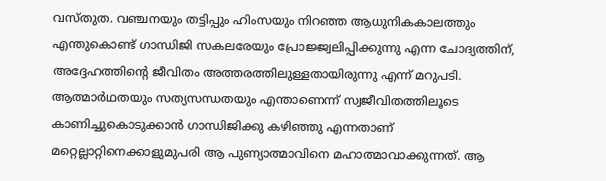വസ്തുത. വഞ്ചനയും തട്ടിപ്പും ഹിംസയും നിറഞ്ഞ ആധുനികകാലത്തും എന്തുകൊണ്ട് ഗാന്ധിജി സകലരേയും പ്രോജ്ജ്വലിപ്പിക്കുന്നു എന്ന ചോദ്യത്തിന്, അദ്ദേഹത്തിന്റെ ജീവിതം അത്തരത്തിലുള്ളതായിരുന്നു എന്ന് മറുപടി. ആത്മാര്‍ഥതയും സത്യസന്ധതയും എന്താണെന്ന് സ്വജീവിതത്തിലൂടെ കാണിച്ചുകൊടുക്കാന്‍ ഗാന്ധിജിക്കു കഴിഞ്ഞു എന്നതാണ് മറ്റെല്ലാറ്റിനെക്കാളുമുപരി ആ പുണ്യാത്മാവിനെ മഹാത്മാവാക്കുന്നത്. ആ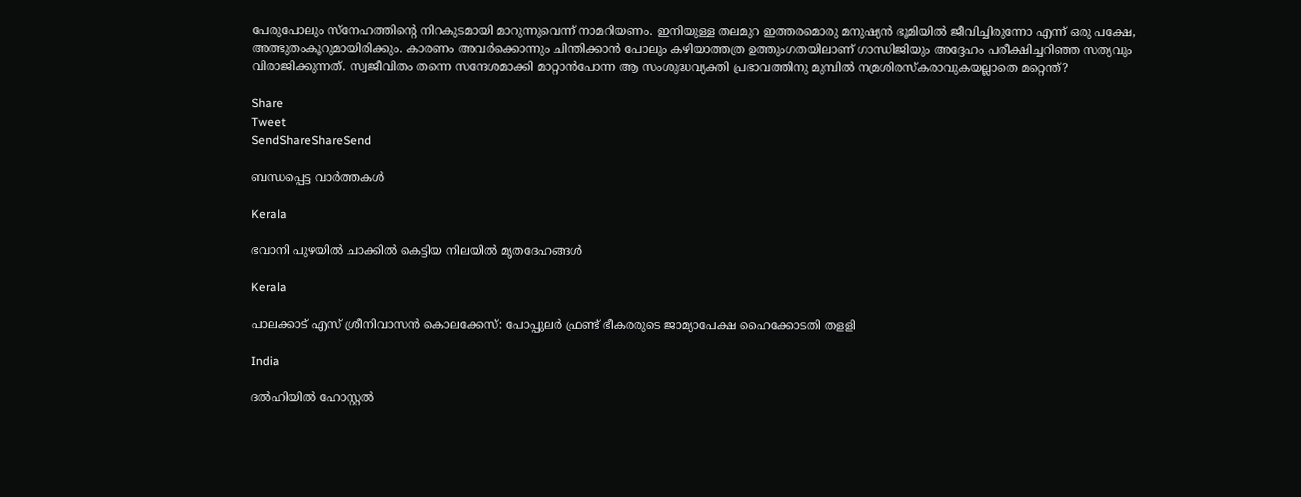പേരുപോലും സ്‌നേഹത്തിന്റെ നിറകുടമായി മാറുന്നുവെന്ന് നാമറിയണം. ഇനിയുള്ള തലമുറ ഇത്തരമൊരു മനുഷ്യന്‍ ഭൂമിയില്‍ ജീവിച്ചിരുന്നോ എന്ന് ഒരു പക്ഷേ, അത്ഭുതംകൂറുമായിരിക്കും. കാരണം അവര്‍ക്കൊന്നും ചിന്തിക്കാന്‍ പോലും കഴിയാത്തത്ര ഉത്തുംഗതയിലാണ് ഗാന്ധിജിയും അദ്ദേഹം പരീക്ഷിച്ചറിഞ്ഞ സത്യവും വിരാജിക്കുന്നത്. സ്വജീവിതം തന്നെ സന്ദേശമാക്കി മാറ്റാന്‍പോന്ന ആ സംശുദ്ധവ്യക്തി പ്രഭാവത്തിനു മുമ്പില്‍ നമ്രശിരസ്‌കരാവുകയല്ലാതെ മറ്റെന്ത്?

Share
Tweet
SendShareShareSend

ബന്ധപ്പെട്ട വാര്‍ത്തകള്‍

Kerala

ഭവാനി പുഴയില്‍ ചാക്കില്‍ കെട്ടിയ നിലയില്‍ മൃതദേഹങ്ങള്‍

Kerala

പാലക്കാട് എസ് ശ്രീനിവാസന്‍ കൊലക്കേസ്: പോപ്പുലര്‍ ഫ്രണ്ട് ഭീകരരുടെ ജാമ്യാപേക്ഷ ഹൈക്കോടതി തളളി

India

ദല്‍ഹിയില്‍ ഹോസ്റ്റല്‍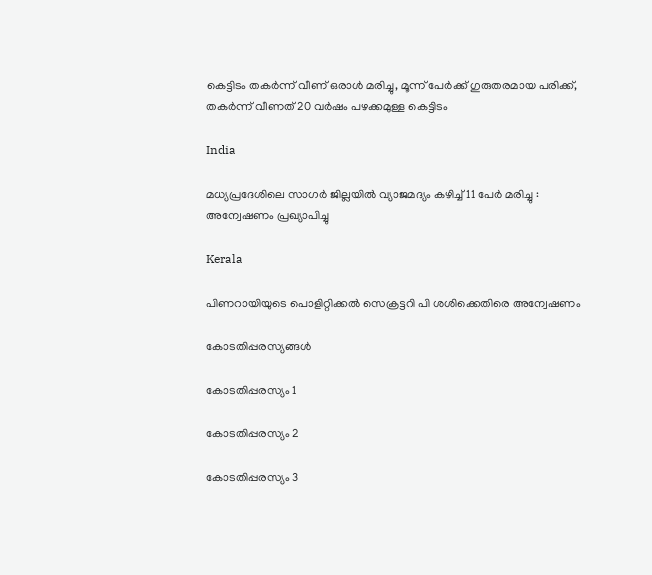കെട്ടിടം തകര്‍ന്ന് വീണ് ഒരാള്‍ മരിച്ചു, മൂന്ന് പേര്‍ക്ക് ഗുരുതരമായ പരിക്ക്, തകര്‍ന്ന് വീണത് 20 വര്‍ഷം പഴക്കമുള്ള കെട്ടിടം

India

മധ്യപ്രദേശിലെ സാഗർ ജില്ലയിൽ വ്യാജമദ്യം കഴിച്ച് 11 പേർ മരിച്ചു : അന്വേഷണം പ്രഖ്യാപിച്ചു

Kerala

പിണറായിയുടെ പൊളിറ്റിക്കല്‍ സെക്രട്ടറി പി ശശിക്കെതിരെ അന്വേഷണം

കോടതിപ്പരസ്യങ്ങള്‍

കോടതിപ്പരസ്യം 1

കോടതിപ്പരസ്യം 2

കോടതിപ്പരസ്യം 3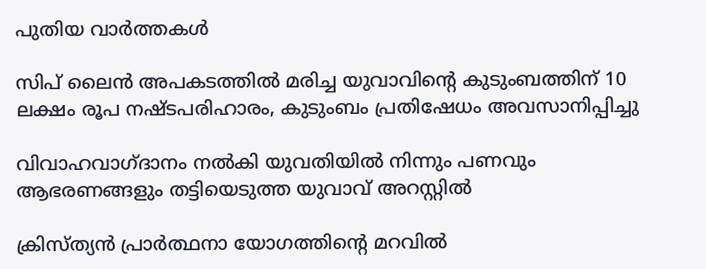പുതിയ വാര്‍ത്തകള്‍

സിപ് ലൈന്‍ അപകടത്തില്‍ മരിച്ച യുവാവിന്റെ കുടുംബത്തിന് 10 ലക്ഷം രൂപ നഷ്ടപരിഹാരം, കുടുംബം പ്രതിഷേധം അവസാനിപ്പിച്ചു

വിവാഹവാഗ്ദാനം നല്‍കി യുവതിയില്‍ നിന്നും പണവും ആഭരണങ്ങളും തട്ടിയെടുത്ത യുവാവ് അറസ്റ്റില്‍

ക്രിസ്ത്യൻ പ്രാർത്ഥനാ യോഗത്തിന്റെ മറവിൽ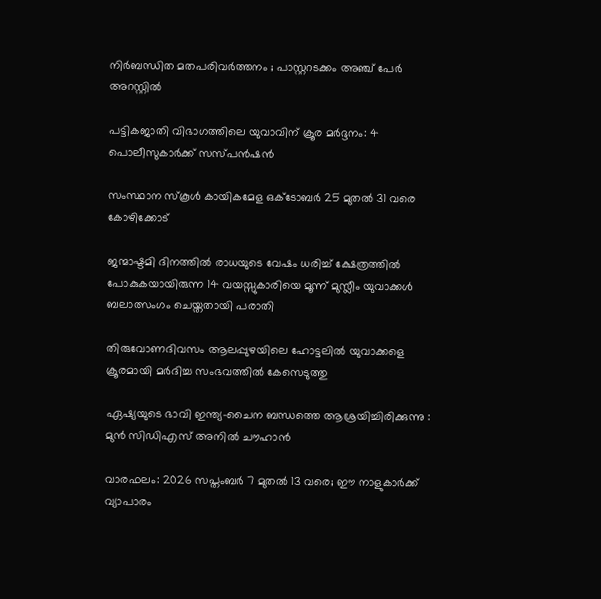നിർബന്ധിത മതപരിവർത്തനം ; പാസ്റ്ററടക്കം അഞ്ച് പേർ അറസ്റ്റിൽ

പട്ടികജാതി വിഭാഗത്തിലെ യുവാവിന് ക്രൂര മര്‍ദ്ദനം: 4 പൊലീസുകാര്‍ക്ക് സസ്പന്‍ഷന്‍

സംസ്ഥാന സ്‌കൂള്‍ കായികമേള ഒക്ടോബര്‍ 25 മുതല്‍ 31 വരെ കോഴിക്കോട്

ജന്മാഷ്ടമി ദിനത്തിൽ രാധയുടെ വേഷം ധരിച്ച് ക്ഷേത്രത്തിൽ പോകുകയായിരുന്ന 14 വയസ്സുകാരിയെ മൂന്ന് മുസ്ലീം യുവാക്കൾ ബലാത്സംഗം ചെയ്തതായി പരാതി

തിരുവോണദിവസം ആലപ്പുഴയിലെ ഹോട്ടലില്‍ യുവാക്കളെ ക്രൂരമായി മര്‍ദിച്ച സംഭവത്തില്‍ കേസെടുത്തു

ഏഷ്യയുടെ ഭാവി ഇന്ത്യ-ചൈന ബന്ധത്തെ ആശ്രയിച്ചിരിക്കുന്നു : മുൻ സിഡിഎസ് അനിൽ ചൗഹാൻ

വാരഫലം: 2026 സപ്തംബര്‍ 7 മുതല്‍ 13 വരെ; ഈ നാളുകാര്‍ക്ക് വ്യാപാരം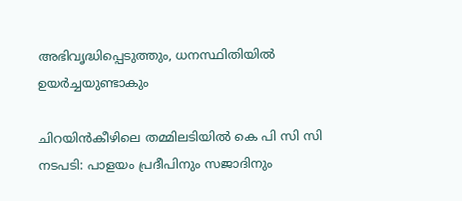അഭിവൃദ്ധിപ്പെടുത്തും, ധനസ്ഥിതിയില്‍ ഉയര്‍ച്ചയുണ്ടാകും

ചിറയിന്‍കീഴിലെ തമ്മിലടിയില്‍ കെ പി സി സി നടപടി: പാളയം പ്രദീപിനും സജാദിനും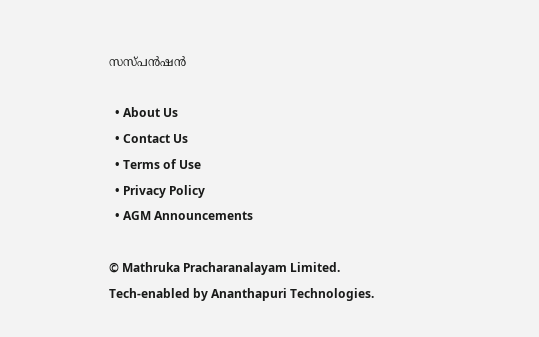സസ്പന്‍ഷന്‍

  • About Us
  • Contact Us
  • Terms of Use
  • Privacy Policy
  • AGM Announcements

© Mathruka Pracharanalayam Limited.
Tech-enabled by Ananthapuri Technologies.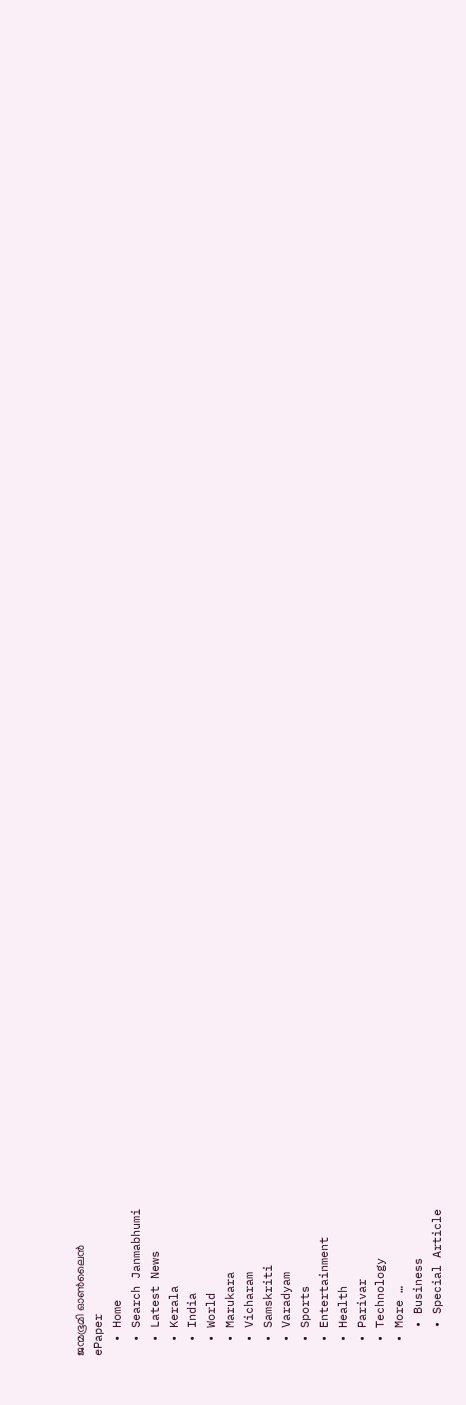ജന്മഭൂമി ഓണ്‍ലൈന്‍
ePaper
  • Home
  • Search Janmabhumi
  • Latest News
  • Kerala
  • India
  • World
  • Marukara
  • Vicharam
  • Samskriti
  • Varadyam
  • Sports
  • Entertainment
  • Health
  • Parivar
  • Technology
  • More …
    • Business
    • Special Article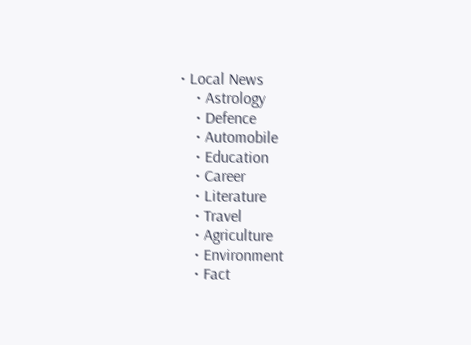• Local News
    • Astrology
    • Defence
    • Automobile
    • Education
    • Career
    • Literature
    • Travel
    • Agriculture
    • Environment
    • Fact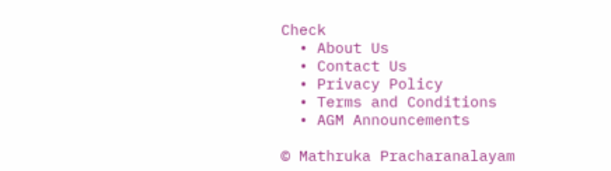Check
  • About Us
  • Contact Us
  • Privacy Policy
  • Terms and Conditions
  • AGM Announcements

© Mathruka Pracharanalayam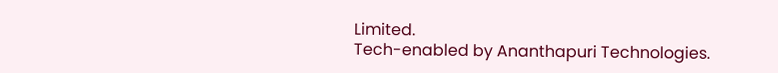Limited.
Tech-enabled by Ananthapuri Technologies.